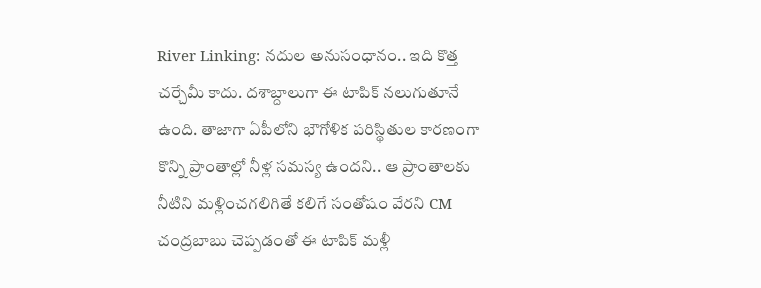River Linking: నదుల అనుసంధానం.. ఇది కొత్త చర్చేమీ కాదు. దశాబ్దాలుగా ఈ టాపిక్ నలుగుతూనే ఉంది. తాజాగా ఏపీలోని భౌగోళిక పరిస్థితుల కారణంగా కొన్ని ప్రాంతాల్లో నీళ్ల సమస్య ఉందని.. ఆ ప్రాంతాలకు నీటిని మళ్లించగలిగితే కలిగే సంతోషం వేరని CM చంద్రబాబు చెప్పడంతో ఈ టాపిక్ మళ్లీ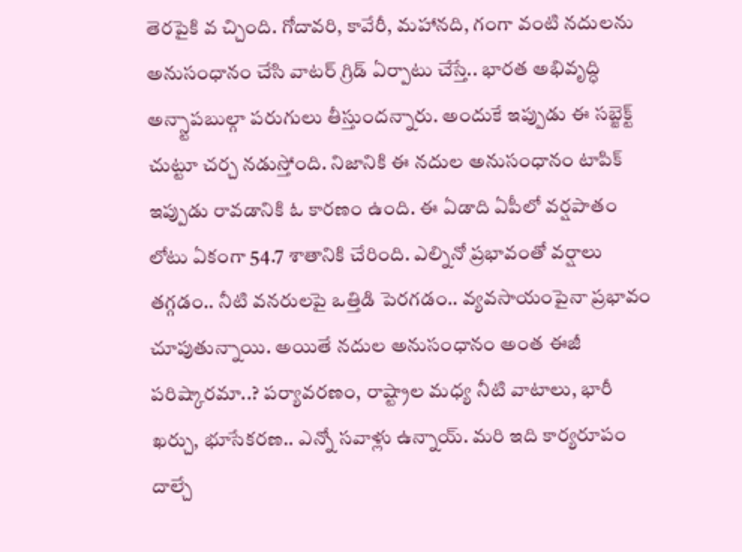తెరపైకి వ చ్చింది. గోదావరి, కావేరీ, మహానది, గంగా వంటి నదులను అనుసంధానం చేసి వాటర్ గ్రిడ్ ఏర్పాటు చేస్తే.. భారత అభివృద్ధి అన్స్టాపబుల్గా పరుగులు తీస్తుందన్నారు. అందుకే ఇప్పుడు ఈ సబ్జెక్ట్ చుట్టూ చర్చ నడుస్తోంది. నిజానికి ఈ నదుల అనుసంధానం టాపిక్ ఇప్పుడు రావడానికి ఓ కారణం ఉంది. ఈ ఏడాది ఏపీలో వర్షపాతం లోటు ఏకంగా 54.7 శాతానికి చేరింది. ఎల్నినో ప్రభావంతో వర్షాలు తగ్గడం.. నీటి వనరులపై ఒత్తిడి పెరగడం.. వ్యవసాయంపైనా ప్రభావం చూపుతున్నాయి. అయితే నదుల అనుసంధానం అంత ఈజీ పరిష్కారమా..? పర్యావరణం, రాష్ట్రాల మధ్య నీటి వాటాలు, భారీ ఖర్చు, భూసేకరణ.. ఎన్నో సవాళ్లు ఉన్నాయ్. మరి ఇది కార్యరూపం దాల్చే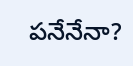పనేనేనా?